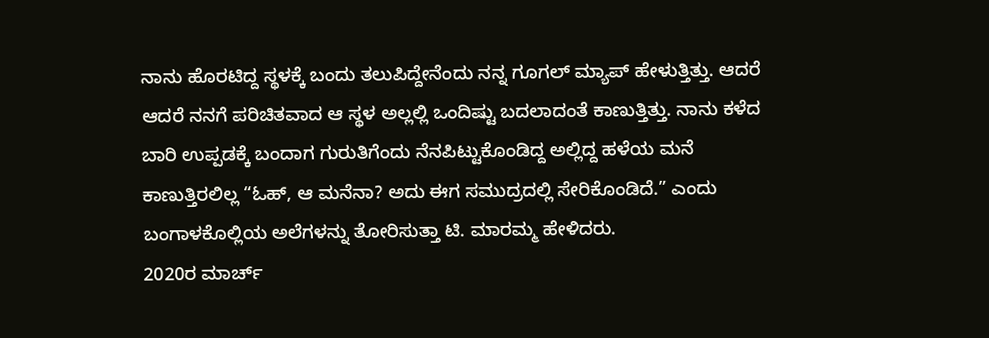ನಾನು ಹೊರಟಿದ್ದ ಸ್ಥಳಕ್ಕೆ ಬಂದು ತಲುಪಿದ್ದೇನೆಂದು ನನ್ನ ಗೂಗಲ್ ಮ್ಯಾಪ್ ಹೇಳುತ್ತಿತ್ತು. ಆದರೆ ಆದರೆ ನನಗೆ ಪರಿಚಿತವಾದ ಆ ಸ್ಥಳ ಅಲ್ಲಲ್ಲಿ ಒಂದಿಷ್ಟು ಬದಲಾದಂತೆ ಕಾಣುತ್ತಿತ್ತು. ನಾನು ಕಳೆದ ಬಾರಿ ಉಪ್ಪಡಕ್ಕೆ ಬಂದಾಗ ಗುರುತಿಗೆಂದು ನೆನಪಿಟ್ಟುಕೊಂಡಿದ್ದ ಅಲ್ಲಿದ್ದ ಹಳೆಯ ಮನೆ ಕಾಣುತ್ತಿರಲಿಲ್ಲ “ಓಹ್, ಆ ಮನೆನಾ? ಅದು ಈಗ ಸಮುದ್ರದಲ್ಲಿ ಸೇರಿಕೊಂಡಿದೆ.” ಎಂದು ಬಂಗಾಳಕೊಲ್ಲಿಯ ಅಲೆಗಳನ್ನು ತೋರಿಸುತ್ತಾ ಟಿ. ಮಾರಮ್ಮ ಹೇಳಿದರು.
2020ರ ಮಾರ್ಚ್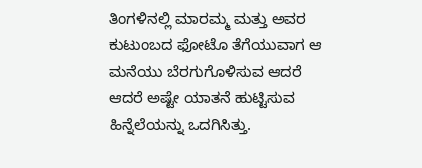ತಿಂಗಳಿನಲ್ಲಿ ಮಾರಮ್ಮ ಮತ್ತು ಅವರ ಕುಟುಂಬದ ಫೋಟೊ ತೆಗೆಯುವಾಗ ಆ ಮನೆಯು ಬೆರಗುಗೊಳಿಸುವ ಆದರೆ ಆದರೆ ಅಷ್ಟೇ ಯಾತನೆ ಹುಟ್ಟಿಸುವ ಹಿನ್ನೆಲೆಯನ್ನು ಒದಗಿಸಿತ್ತು.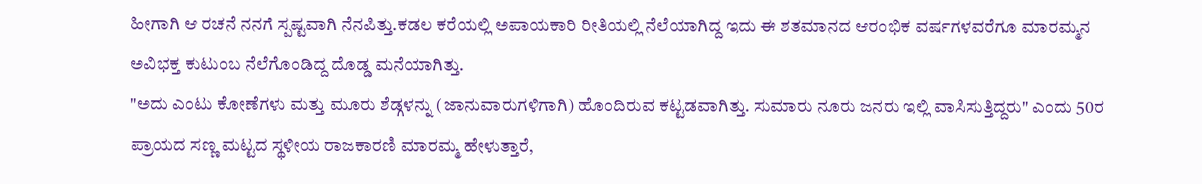ಹೀಗಾಗಿ ಆ ರಚನೆ ನನಗೆ ಸ್ಪಷ್ಟವಾಗಿ ನೆನಪಿತ್ತು.ಕಡಲ ಕರೆಯಲ್ಲಿ ಅಪಾಯಕಾರಿ ರೀತಿಯಲ್ಲಿ ನೆಲೆಯಾಗಿದ್ದ ಇದು ಈ ಶತಮಾನದ ಆರಂಭಿಕ ವರ್ಷಗಳವರೆಗೂ ಮಾರಮ್ಮನ ಅವಿಭಕ್ತ ಕುಟುಂಬ ನೆಲೆಗೊಂಡಿದ್ದ ದೊಡ್ಡ ಮನೆಯಾಗಿತ್ತು.
"ಅದು ಎಂಟು ಕೋಣೆಗಳು ಮತ್ತು ಮೂರು ಶೆಡ್ಗಳನ್ನು (ಜಾನುವಾರುಗಳಿಗಾಗಿ) ಹೊಂದಿರುವ ಕಟ್ಟಡವಾಗಿತ್ತು. ಸುಮಾರು ನೂರು ಜನರು ಇಲ್ಲಿ ವಾಸಿಸುತ್ತಿದ್ದರು" ಎಂದು 50ರ ಪ್ರಾಯದ ಸಣ್ಣ ಮಟ್ಟದ ಸ್ಥಳೀಯ ರಾಜಕಾರಣಿ ಮಾರಮ್ಮ ಹೇಳುತ್ತಾರೆ,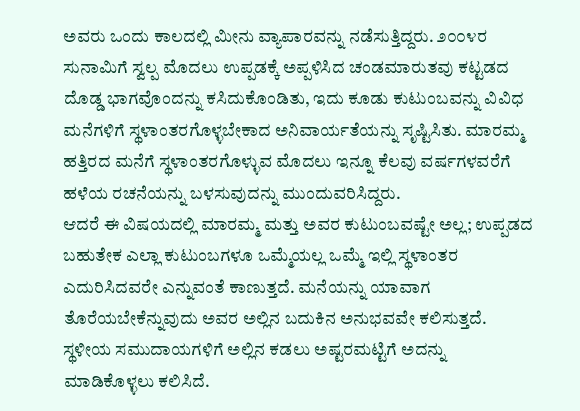ಅವರು ಒಂದು ಕಾಲದಲ್ಲಿ ಮೀನು ವ್ಯಾಪಾರವನ್ನು ನಡೆಸುತ್ತಿದ್ದರು. ೨೦೦೪ರ ಸುನಾಮಿಗೆ ಸ್ವಲ್ಪ ಮೊದಲು ಉಪ್ಪಡಕ್ಕೆ ಅಪ್ಪಳಿಸಿದ ಚಂಡಮಾರುತವು ಕಟ್ಟಡದ ದೊಡ್ಡ ಭಾಗವೊಂದನ್ನು ಕಸಿದುಕೊಂಡಿತು, ಇದು ಕೂಡು ಕುಟುಂಬವನ್ನು ವಿವಿಧ ಮನೆಗಳಿಗೆ ಸ್ಥಳಾಂತರಗೊಳ್ಳಬೇಕಾದ ಅನಿವಾರ್ಯತೆಯನ್ನು ಸೃಷ್ಟಿಸಿತು. ಮಾರಮ್ಮ ಹತ್ತಿರದ ಮನೆಗೆ ಸ್ಥಳಾಂತರಗೊಳ್ಳುವ ಮೊದಲು ಇನ್ನೂ ಕೆಲವು ವರ್ಷಗಳವರೆಗೆ ಹಳೆಯ ರಚನೆಯನ್ನು ಬಳಸುವುದನ್ನು ಮುಂದುವರಿಸಿದ್ದರು.
ಆದರೆ ಈ ವಿಷಯದಲ್ಲಿ ಮಾರಮ್ಮ ಮತ್ತು ಅವರ ಕುಟುಂಬವಷ್ಟೇ ಅಲ್ಲ; ಉಪ್ಪಡದ ಬಹುತೇಕ ಎಲ್ಲಾ ಕುಟುಂಬಗಳೂ ಒಮ್ಮೆಯಲ್ಲ ಒಮ್ಮೆ ಇಲ್ಲಿ ಸ್ಥಳಾಂತರ ಎದುರಿಸಿದವರೇ ಎನ್ನುವಂತೆ ಕಾಣುತ್ತದೆ. ಮನೆಯನ್ನು ಯಾವಾಗ ತೊರೆಯಬೇಕೆನ್ನುವುದು ಅವರ ಅಲ್ಲಿನ ಬದುಕಿನ ಅನುಭವವೇ ಕಲಿಸುತ್ತದೆ. ಸ್ಥಳೀಯ ಸಮುದಾಯಗಳಿಗೆ ಅಲ್ಲಿನ ಕಡಲು ಅಷ್ಟರಮಟ್ಟಿಗೆ ಅದನ್ನು ಮಾಡಿಕೊಳ್ಳಲು ಕಲಿಸಿದೆ.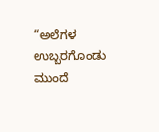“ಅಲೆಗಳ ಉಬ್ಬರಗೊಂಡು ಮುಂದೆ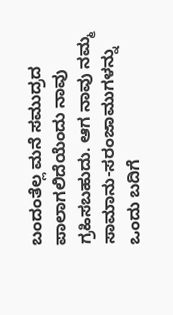ಬಂದಂತೆಲ್ಲ ಮನೆ ಸಮುದ್ರದ ಪಾಲಾಗಲಿದೆಯೆಂದು ನಾವು ಗ್ರಹಿಸಬಹುದು. ಆಗ ನಾವು ನಮ್ಮ ಸಾಮಾನು-ಸರಂಜಾಮುಗಳನ್ನು ಒಂದು ಬದಿಗೆ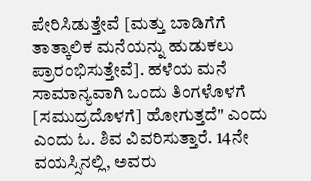ಪೇರಿಸಿಡುತ್ತೇವೆ [ಮತ್ತು ಬಾಡಿಗೆಗೆ ತಾತ್ಕಾಲಿಕ ಮನೆಯನ್ನು ಹುಡುಕಲು ಪ್ರಾರಂಭಿಸುತ್ತೇವೆ]. ಹಳೆಯ ಮನೆ ಸಾಮಾನ್ಯವಾಗಿ ಒಂದು ತಿಂಗಳೊಳಗೆ [ಸಮುದ್ರದೊಳಗೆ] ಹೋಗುತ್ತದೆ" ಎಂದು ಎಂದು ಓ. ಶಿವ ವಿವರಿಸುತ್ತಾರೆ. 14ನೇ ವಯಸ್ಸಿನಲ್ಲಿ, ಅವರು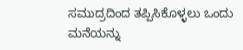ಸಮುದ್ರದಿಂದ ತಪ್ಪಿಸಿಕೊಳ್ಳಲು ಒಂದು ಮನೆಯನ್ನು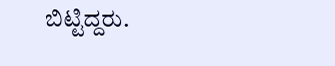ಬಿಟ್ಟಿದ್ದರು.